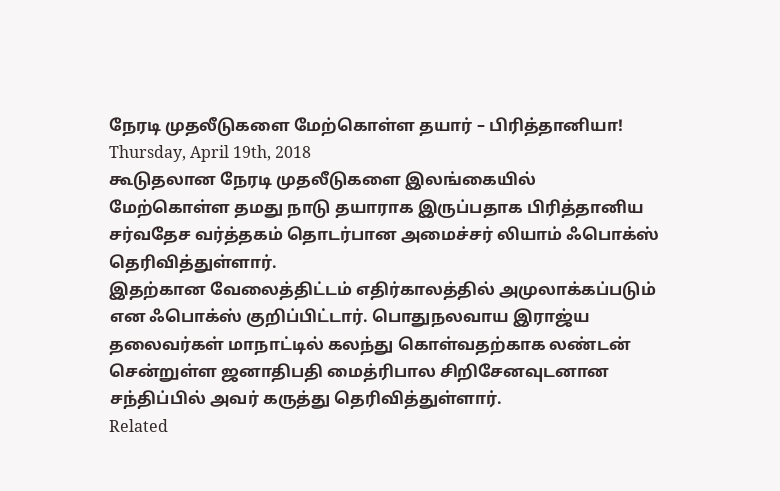நேரடி முதலீடுகளை மேற்கொள்ள தயார் – பிரித்தானியா!
Thursday, April 19th, 2018
கூடுதலான நேரடி முதலீடுகளை இலங்கையில் மேற்கொள்ள தமது நாடு தயாராக இருப்பதாக பிரித்தானிய சர்வதேச வர்த்தகம் தொடர்பான அமைச்சர் லியாம் ஃபொக்ஸ் தெரிவித்துள்ளார்.
இதற்கான வேலைத்திட்டம் எதிர்காலத்தில் அமுலாக்கப்படும் என ஃபொக்ஸ் குறிப்பிட்டார். பொதுநலவாய இராஜ்ய தலைவர்கள் மாநாட்டில் கலந்து கொள்வதற்காக லண்டன் சென்றுள்ள ஜனாதிபதி மைத்ரிபால சிறிசேனவுடனான சந்திப்பில் அவர் கருத்து தெரிவித்துள்ளார்.
Related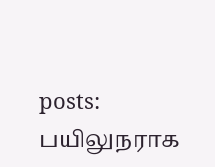posts:
பயிலுநராக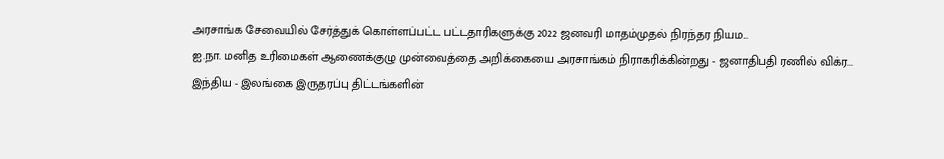அரசாங்க சேவையில் சேர்த்துக் கொள்ளப்பட்ட பட்டதாரிகளுக்கு 2022 ஜனவரி மாதம்முதல் நிரந்தர நியம...
ஐ.நா. மனித உரிமைகள் ஆணைக்குழு முன்வைத்தை அறிக்கையை அரசாங்கம் நிராகரிக்கின்றது - ஜனாதிபதி ரணில் விக்ர...
இந்திய - இலங்கை இருதரப்பு திட்டங்களின்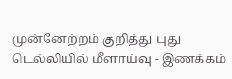முன்னேற்றம் குறித்து புது டெல்லியில் மீளாய்வு - இணக்கம்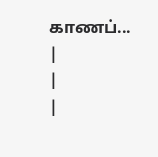காணப்...
|
|
|